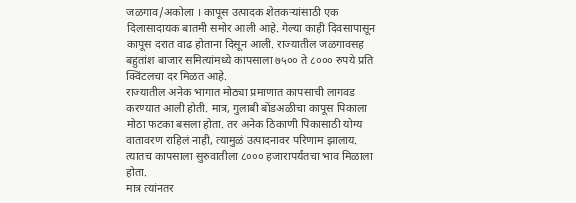जळगाव/अकोला । कापूस उत्पादक शेतकऱ्यांसाठी एक दिलासादायक बातमी समोर आली आहे. गेल्या काही दिवसापासून कापूस दरात वाढ होताना दिसून आली. राज्यातील जळगावसह बहुतांश बाजार समित्यांमध्ये कापसाला ७५०० ते ८००० रुपये प्रति क्विंटलचा दर मिळत आहे.
राज्यातील अनेक भागात मोठ्या प्रमाणात कापसाची लागवड करण्यात आली होती. मात्र, गुलाबी बोंडअळीचा कापूस पिकाला मोठा फटका बसला होता. तर अनेक ठिकाणी पिकासाठी योग्य वातावरण राहिलं नाही, त्यामुळं उत्पादनावर परिणाम झालाय. त्यातच कापसाला सुरुवातीला ८००० हजारापर्यंतचा भाव मिळाला होता.
मात्र त्यांनतर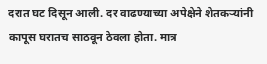दरात घट दिसून आली. दर वाढण्याच्या अपेक्षेने शेतकऱ्यांनी कापूस घरातच साठवून ठेवला होता. मात्र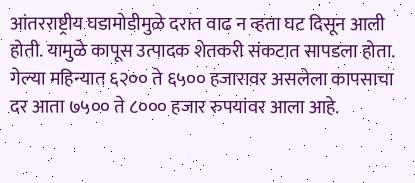आंतरराष्ट्रीय घडामोडीमुळे दरात वाढ न व्हता घट दिसून आली होती. यामुळे कापूस उत्पादक शेतकरी संकटात सापडला होता. गेल्या महिन्यात ६२०० ते ६५०० हजारावर असलेला कापसाचा दर आता ७५०० ते ८००० हजार रुपयांवर आला आहे.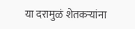या दरामुळं शेतकऱ्यांना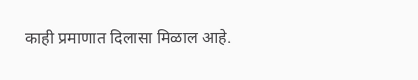काही प्रमाणात दिलासा मिळाल आहे.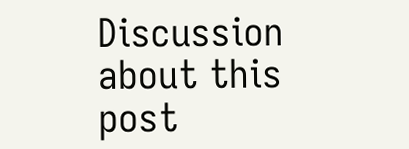Discussion about this post